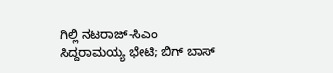ಗಿಲ್ಲಿ ನಟರಾಜ್-ಸಿಎಂ ಸಿದ್ದರಾಮಯ್ಯ ಭೇಟಿ; ಬಿಗ್ ಬಾಸ್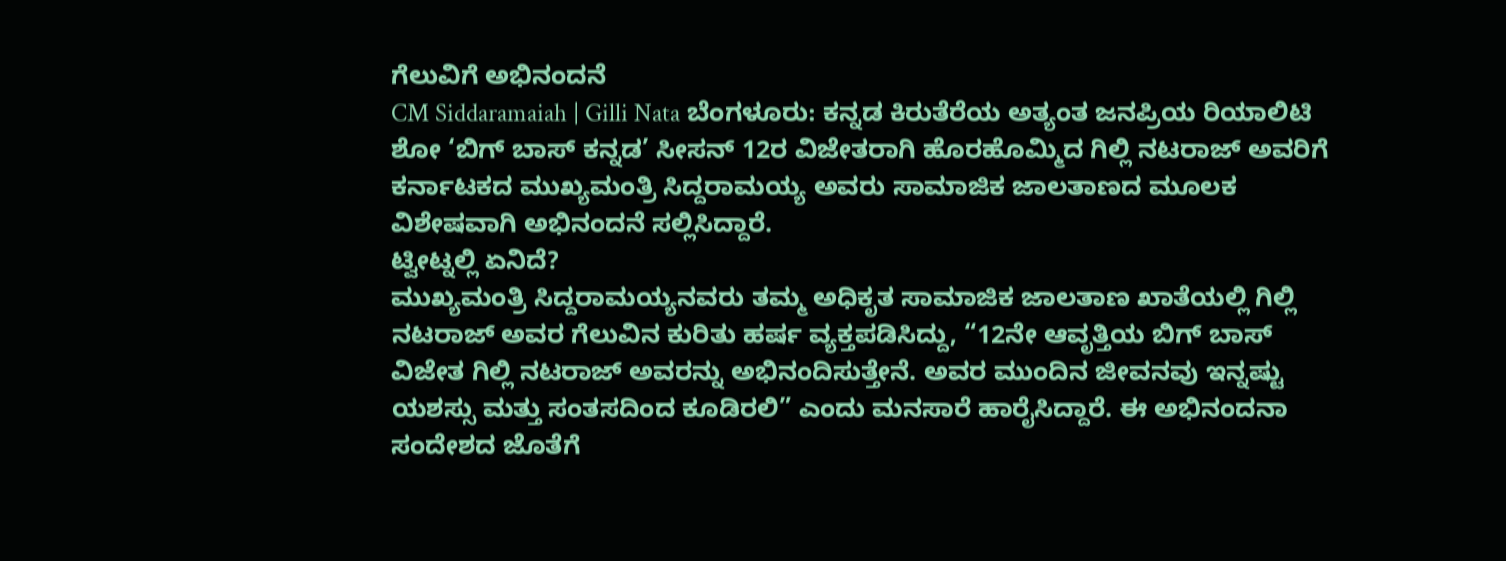ಗೆಲುವಿಗೆ ಅಭಿನಂದನೆ
CM Siddaramaiah | Gilli Nata ಬೆಂಗಳೂರು: ಕನ್ನಡ ಕಿರುತೆರೆಯ ಅತ್ಯಂತ ಜನಪ್ರಿಯ ರಿಯಾಲಿಟಿ ಶೋ ‘ಬಿಗ್ ಬಾಸ್ ಕನ್ನಡ’ ಸೀಸನ್ 12ರ ವಿಜೇತರಾಗಿ ಹೊರಹೊಮ್ಮಿದ ಗಿಲ್ಲಿ ನಟರಾಜ್ ಅವರಿಗೆ ಕರ್ನಾಟಕದ ಮುಖ್ಯಮಂತ್ರಿ ಸಿದ್ದರಾಮಯ್ಯ ಅವರು ಸಾಮಾಜಿಕ ಜಾಲತಾಣದ ಮೂಲಕ ವಿಶೇಷವಾಗಿ ಅಭಿನಂದನೆ ಸಲ್ಲಿಸಿದ್ದಾರೆ.
ಟ್ವೀಟ್ನಲ್ಲಿ ಏನಿದೆ?
ಮುಖ್ಯಮಂತ್ರಿ ಸಿದ್ದರಾಮಯ್ಯನವರು ತಮ್ಮ ಅಧಿಕೃತ ಸಾಮಾಜಿಕ ಜಾಲತಾಣ ಖಾತೆಯಲ್ಲಿ ಗಿಲ್ಲಿ ನಟರಾಜ್ ಅವರ ಗೆಲುವಿನ ಕುರಿತು ಹರ್ಷ ವ್ಯಕ್ತಪಡಿಸಿದ್ದು, “12ನೇ ಆವೃತ್ತಿಯ ಬಿಗ್ ಬಾಸ್ ವಿಜೇತ ಗಿಲ್ಲಿ ನಟರಾಜ್ ಅವರನ್ನು ಅಭಿನಂದಿಸುತ್ತೇನೆ. ಅವರ ಮುಂದಿನ ಜೀವನವು ಇನ್ನಷ್ಟು ಯಶಸ್ಸು ಮತ್ತು ಸಂತಸದಿಂದ ಕೂಡಿರಲಿ” ಎಂದು ಮನಸಾರೆ ಹಾರೈಸಿದ್ದಾರೆ. ಈ ಅಭಿನಂದನಾ ಸಂದೇಶದ ಜೊತೆಗೆ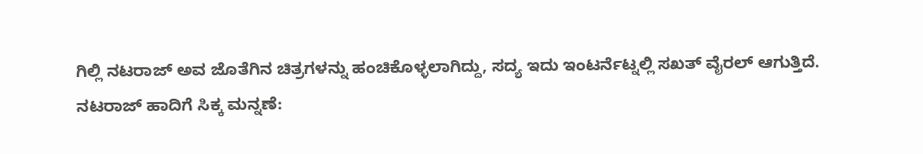ಗಿಲ್ಲಿ ನಟರಾಜ್ ಅವ ಜೊತೆಗಿನ ಚಿತ್ರಗಳನ್ನು ಹಂಚಿಕೊಳ್ಳಲಾಗಿದ್ದು, ಸದ್ಯ ಇದು ಇಂಟರ್ನೆಟ್ನಲ್ಲಿ ಸಖತ್ ವೈರಲ್ ಆಗುತ್ತಿದೆ.
ನಟರಾಜ್ ಹಾದಿಗೆ ಸಿಕ್ಕ ಮನ್ನಣೆ: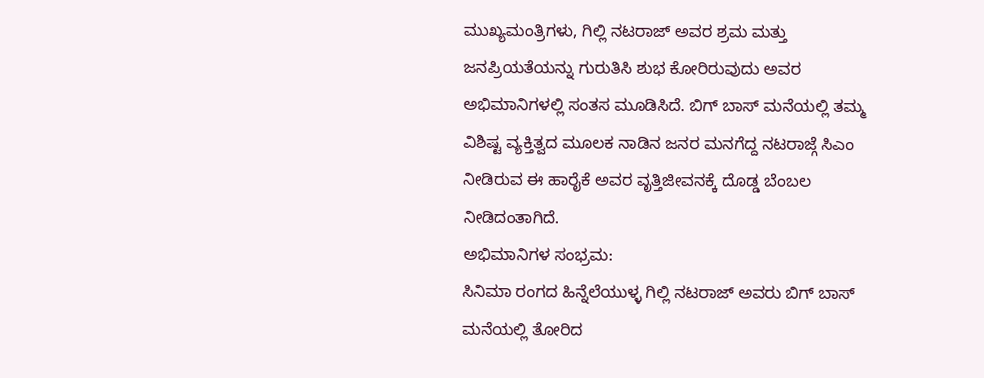ಮುಖ್ಯಮಂತ್ರಿಗಳು, ಗಿಲ್ಲಿ ನಟರಾಜ್ ಅವರ ಶ್ರಮ ಮತ್ತು ಜನಪ್ರಿಯತೆಯನ್ನು ಗುರುತಿಸಿ ಶುಭ ಕೋರಿರುವುದು ಅವರ ಅಭಿಮಾನಿಗಳಲ್ಲಿ ಸಂತಸ ಮೂಡಿಸಿದೆ. ಬಿಗ್ ಬಾಸ್ ಮನೆಯಲ್ಲಿ ತಮ್ಮ ವಿಶಿಷ್ಟ ವ್ಯಕ್ತಿತ್ವದ ಮೂಲಕ ನಾಡಿನ ಜನರ ಮನಗೆದ್ದ ನಟರಾಜ್ಗೆ ಸಿಎಂ ನೀಡಿರುವ ಈ ಹಾರೈಕೆ ಅವರ ವೃತ್ತಿಜೀವನಕ್ಕೆ ದೊಡ್ಡ ಬೆಂಬಲ ನೀಡಿದಂತಾಗಿದೆ.
ಅಭಿಮಾನಿಗಳ ಸಂಭ್ರಮ:
ಸಿನಿಮಾ ರಂಗದ ಹಿನ್ನೆಲೆಯುಳ್ಳ ಗಿಲ್ಲಿ ನಟರಾಜ್ ಅವರು ಬಿಗ್ ಬಾಸ್ ಮನೆಯಲ್ಲಿ ತೋರಿದ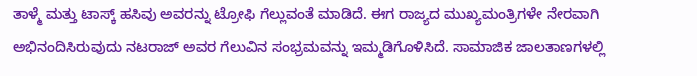ತಾಳ್ಮೆ ಮತ್ತು ಟಾಸ್ಕ್ ಹಸಿವು ಅವರನ್ನು ಟ್ರೋಫಿ ಗೆಲ್ಲುವಂತೆ ಮಾಡಿದೆ. ಈಗ ರಾಜ್ಯದ ಮುಖ್ಯಮಂತ್ರಿಗಳೇ ನೇರವಾಗಿ ಅಭಿನಂದಿಸಿರುವುದು ನಟರಾಜ್ ಅವರ ಗೆಲುವಿನ ಸಂಭ್ರಮವನ್ನು ಇಮ್ಮಡಿಗೊಳಿಸಿದೆ. ಸಾಮಾಜಿಕ ಜಾಲತಾಣಗಳಲ್ಲಿ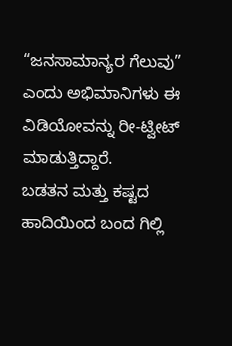“ಜನಸಾಮಾನ್ಯರ ಗೆಲುವು” ಎಂದು ಅಭಿಮಾನಿಗಳು ಈ ವಿಡಿಯೋವನ್ನು ರೀ-ಟ್ವೀಟ್ ಮಾಡುತ್ತಿದ್ದಾರೆ.
ಬಡತನ ಮತ್ತು ಕಷ್ಟದ ಹಾದಿಯಿಂದ ಬಂದ ಗಿಲ್ಲಿ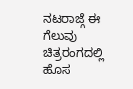ನಟರಾಜ್ಗೆ ಈ ಗೆಲುವು ಚಿತ್ರರಂಗದಲ್ಲಿ ಹೊಸ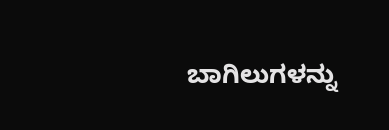ಬಾಗಿಲುಗಳನ್ನು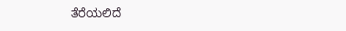ತೆರೆಯಲಿದೆ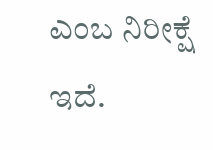ಎಂಬ ನಿರೀಕ್ಷೆ ಇದೆ.